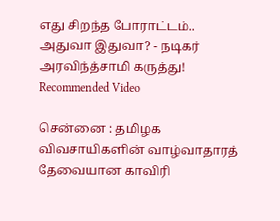எது சிறந்த போராட்டம்.. அதுவா இதுவா? - நடிகர் அரவிந்த்சாமி கருத்து!
Recommended Video

சென்னை : தமிழக விவசாயிகளின் வாழ்வாதாரத் தேவையான காவிரி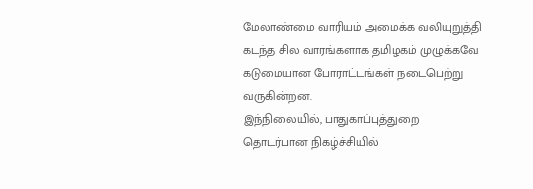மேலாண்மை வாரியம் அமைக்க வலியுறுத்தி கடந்த சில வாரங்களாக தமிழகம் முழுக்கவே கடுமையான போராட்டங்கள் நடைபெற்று வருகின்றன.
இந்நிலையில், பாதுகாப்புத்துறை தொடர்பான நிகழ்ச்சியில்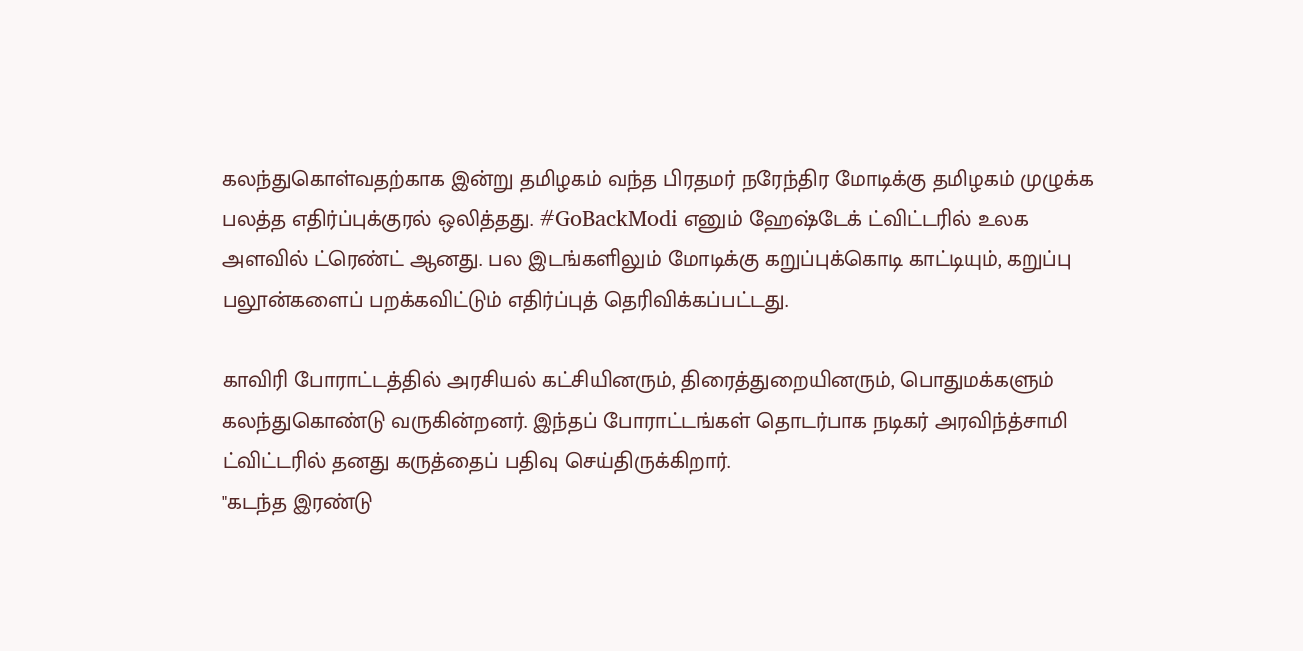கலந்துகொள்வதற்காக இன்று தமிழகம் வந்த பிரதமர் நரேந்திர மோடிக்கு தமிழகம் முழுக்க பலத்த எதிர்ப்புக்குரல் ஒலித்தது. #GoBackModi எனும் ஹேஷ்டேக் ட்விட்டரில் உலக அளவில் ட்ரெண்ட் ஆனது. பல இடங்களிலும் மோடிக்கு கறுப்புக்கொடி காட்டியும், கறுப்பு பலூன்களைப் பறக்கவிட்டும் எதிர்ப்புத் தெரிவிக்கப்பட்டது.

காவிரி போராட்டத்தில் அரசியல் கட்சியினரும், திரைத்துறையினரும், பொதுமக்களும் கலந்துகொண்டு வருகின்றனர். இந்தப் போராட்டங்கள் தொடர்பாக நடிகர் அரவிந்த்சாமி ட்விட்டரில் தனது கருத்தைப் பதிவு செய்திருக்கிறார்.
"கடந்த இரண்டு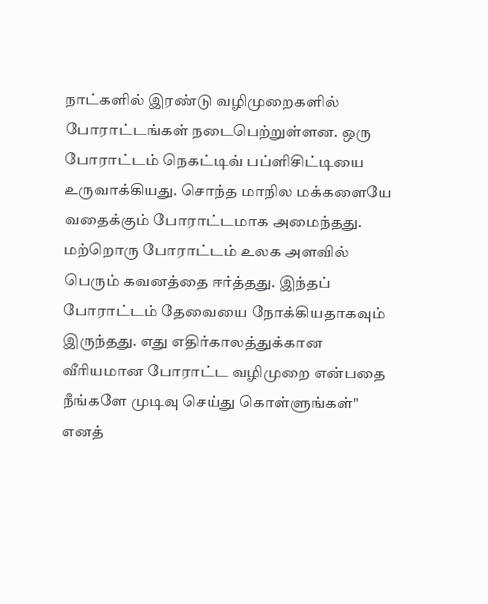நாட்களில் இரண்டு வழிமுறைகளில் போராட்டங்கள் நடைபெற்றுள்ளன. ஒரு போராட்டம் நெகட்டிவ் பப்ளிசிட்டியை உருவாக்கியது. சொந்த மாநில மக்களையே வதைக்கும் போராட்டமாக அமைந்தது.
மற்றொரு போராட்டம் உலக அளவில் பெரும் கவனத்தை ஈர்த்தது. இந்தப் போராட்டம் தேவையை நோக்கியதாகவும் இருந்தது. எது எதிர்காலத்துக்கான வீரியமான போராட்ட வழிமுறை என்பதை நீங்களே முடிவு செய்து கொள்ளுங்கள்" எனத்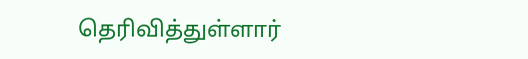தெரிவித்துள்ளார்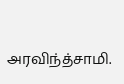அரவிந்த்சாமி.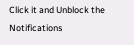Click it and Unblock the Notifications